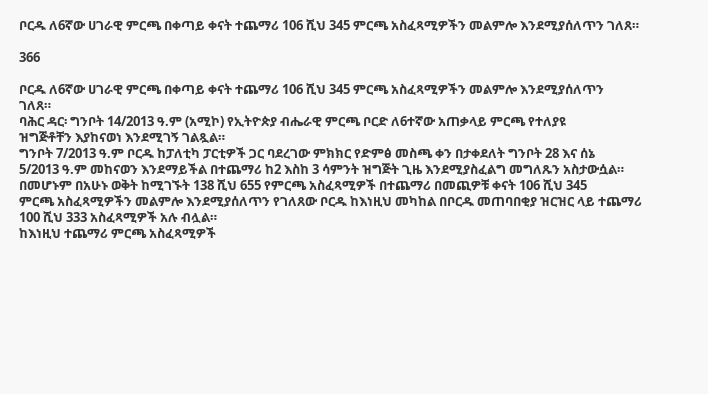ቦርዱ ለ6ኛው ሀገራዊ ምርጫ በቀጣይ ቀናት ተጨማሪ 106 ሺህ 345 ምርጫ አስፈጻሚዎችን መልምሎ እንደሚያሰለጥን ገለጸ።

366

ቦርዱ ለ6ኛው ሀገራዊ ምርጫ በቀጣይ ቀናት ተጨማሪ 106 ሺህ 345 ምርጫ አስፈጻሚዎችን መልምሎ እንደሚያሰለጥን
ገለጸ።
ባሕር ዳር፡ ግንቦት 14/2013 ዓ.ም (አሚኮ) የኢትዮጵያ ብሔራዊ ምርጫ ቦርድ ለ6ተኛው አጠቃላይ ምርጫ የተለያዩ
ዝግጅቶቸን እያከናወነ እንደሚገኝ ገልጿል።
ግንቦት 7/2013 ዓ.ም ቦርዱ ከፓለቲካ ፓርቲዎች ጋር ባደረገው ምክክር የድምፅ መስጫ ቀን በታቀደለት ግንቦት 28 እና ሰኔ
5/2013 ዓ.ም መከናወን እንደማይችል በተጨማሪ ከ2 እስከ 3 ሳምንት ዝግጅት ጊዜ እንደሚያስፈልግ መግለጹን አስታውሷል።
በመሆኑም በአሁኑ ወቅት ከሚገኙት 138 ሺህ 655 የምርጫ አስፈጻሚዎች በተጨማሪ በመጪዎቹ ቀናት 106 ሺህ 345
ምርጫ አስፈጻሚዎችን መልምሎ እንደሚያሰለጥን የገለጸው ቦርዱ ከእነዚህ መካከል በቦርዱ መጠባበቂያ ዝርዝር ላይ ተጨማሪ
100 ሺህ 333 አስፈጻሚዎች አሉ ብሏል።
ከእነዚህ ተጨማሪ ምርጫ አስፈጻሚዎች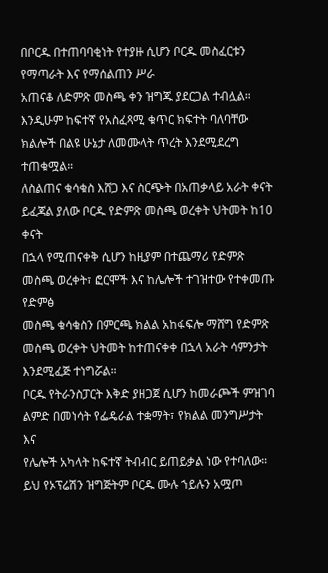በቦርዱ በተጠባባቂነት የተያዙ ሲሆን ቦርዱ መስፈርቱን የማጣራት እና የማሰልጠን ሥራ
አጠናቆ ለድምጽ መስጫ ቀን ዝግጁ ያደርጋል ተብሏል።
እንዲሁም ከፍተኛ የአስፈጻሚ ቁጥር ክፍተት ባለባቸው ክልሎች በልዩ ሁኔታ ለመሙላት ጥረት እንደሚደረግ ተጠቁሟል።
ለስልጠና ቁሳቁስ እሸጋ እና ስርጭት በአጠቃላይ አራት ቀናት ይፈጃል ያለው ቦርዱ የድምጽ መስጫ ወረቀት ህትመት ከ10 ቀናት
በኋላ የሚጠናቀቅ ሲሆን ከዚያም በተጨማሪ የድምጽ መስጫ ወረቀት፣ ፎርሞች እና ከሌሎች ተገዝተው የተቀመጡ የድምፅ
መስጫ ቁሳቁስን በምርጫ ክልል አከፋፍሎ ማሸግ የድምጽ መስጫ ወረቀት ህትመት ከተጠናቀቀ በኋላ አራት ሳምንታት
እንደሚፈጅ ተነግሯል።
ቦርዱ የትራንስፓርት እቅድ ያዘጋጀ ሲሆን ከመራጮች ምዝገባ ልምድ በመነሳት የፌዴራል ተቋማት፣ የክልል መንግሥታት እና
የሌሎች አካላት ከፍተኛ ትብብር ይጠይቃል ነው የተባለው።
ይህ የኦፕሬሽን ዝግጅትም ቦርዱ ሙሉ ኀይሉን አሟጦ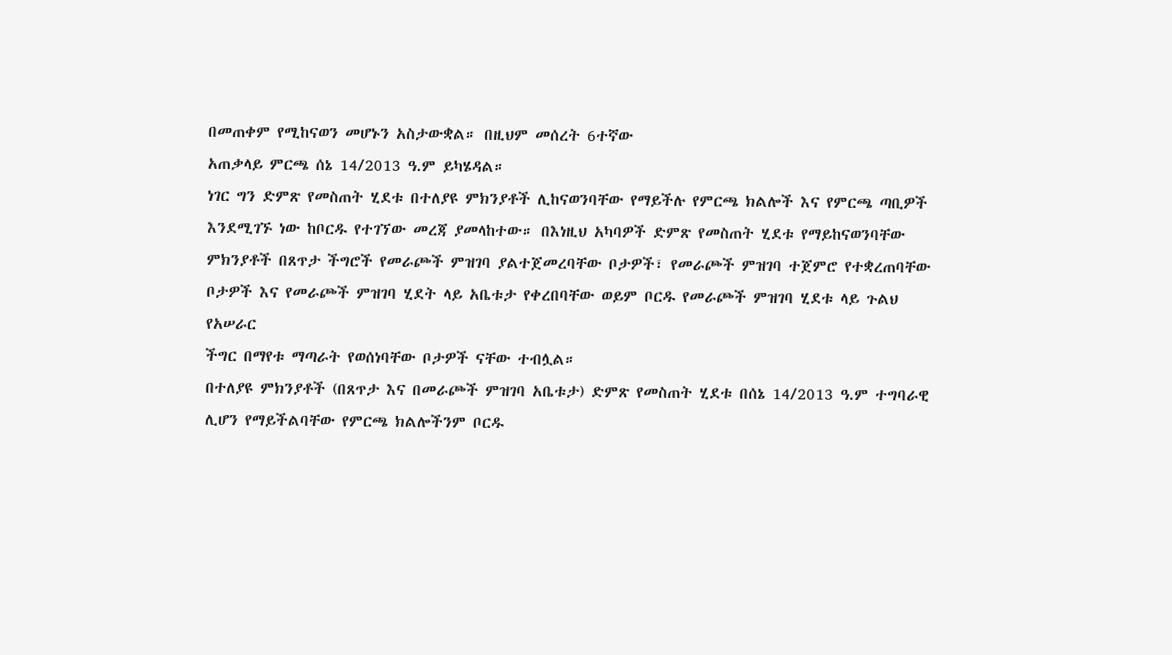በመጠቀም የሚከናወን መሆኑን አስታውቋል። በዚህም መሰረት 6ተኛው
አጠቃላይ ምርጫ ሰኔ 14/2013 ዓ.ም ይካሄዳል።
ነገር ግን ድምጽ የመስጠት ሂደቱ በተለያዩ ምክንያቶች ሊከናወንባቸው የማይችሉ የምርጫ ክልሎች እና የምርጫ ጣቢዎች
እንደሚገኙ ነው ከቦርዱ የተገኘው መረጃ ያመላከተው። በእነዚህ አካባዎች ድምጽ የመስጠት ሂደቱ የማይከናወንባቸው
ምክንያቶች በጸጥታ ችግሮች የመራጮች ምዝገባ ያልተጀመረባቸው ቦታዎች፣ የመራጮች ምዝገባ ተጀምሮ የተቋረጠባቸው
ቦታዎች እና የመራጮች ምዝገባ ሂደት ላይ አቤቱታ የቀረበባቸው ወይም ቦርዱ የመራጮች ምዝገባ ሂደቱ ላይ ጉልህ የአሠራር
ችግር በማየቱ ማጣራት የወሰነባቸው ቦታዎች ናቸው ተብሏል።
በተለያዩ ምክንያቶች (በጸጥታ እና በመራጮች ምዝገባ አቤቱታ) ድምጽ የመስጠት ሂደቱ በሰኔ 14/2013 ዓ.ም ተግባራዊ
ሊሆን የማይችልባቸው የምርጫ ክልሎችንም ቦርዱ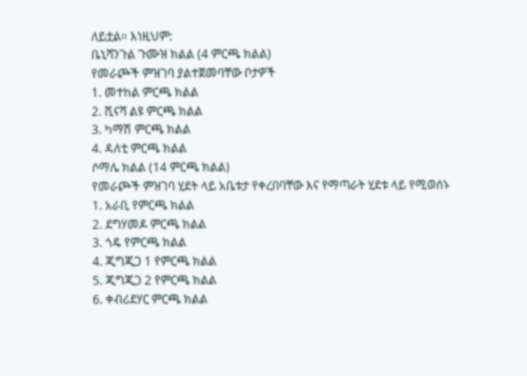ለይቷል። እነዚህም:
ቤኒሻንጉል ጉሙዝ ክልል (4 ምርጫ ክልል)
የመራጮች ምዝገባ ያልተጀመባቸው ቦታዎች
1. መተከል ምርጫ ክልል
2. ሺናሻ ልዩ ምርጫ ክልል
3. ካማሽ ምርጫ ክልል
4. ዳለቲ ምርጫ ክልል
ሶማሌ ክልል (14 ምርጫ ክልል)
የመራጮች ምዝገባ ሂደት ላይ አቤቱታ የቀረበባቸው እና የማጣራት ሂደቱ ላይ የሚወሰኑ
1. አራቢ የምርጫ ክልል
2. ደግሃመዶ ምርጫ ክልል
3. ጎዴ የምርጫ ክልል
4. ጂግጂጋ 1 የምርጫ ክልል
5. ጂግጂጋ 2 የምርጫ ክልል
6. ቀብሪደሃር ምርጫ ክልል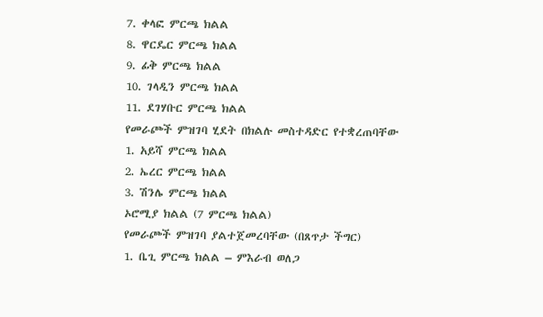7. ቀላፎ ምርጫ ክልል
8. ዋርዴር ምርጫ ክልል
9. ፊቅ ምርጫ ክልል
10. ገላዲን ምርጫ ክልል
11. ደገሃቡር ምርጫ ክልል
የመራጮች ምዝገባ ሂደት በክልሉ መስተዳድር የተቋረጠባቸው
1. አይሻ ምርጫ ክልል
2. ኤረር ምርጫ ክልል
3. ሽንሌ ምርጫ ክልል
ኦሮሚያ ክልል (7 ምርጫ ክልል)
የመራጮች ምዝገባ ያልተጀመረባቸው (በጸጥታ ችግር)
1. ቤጊ ምርጫ ክልል – ምእራብ ወለጋ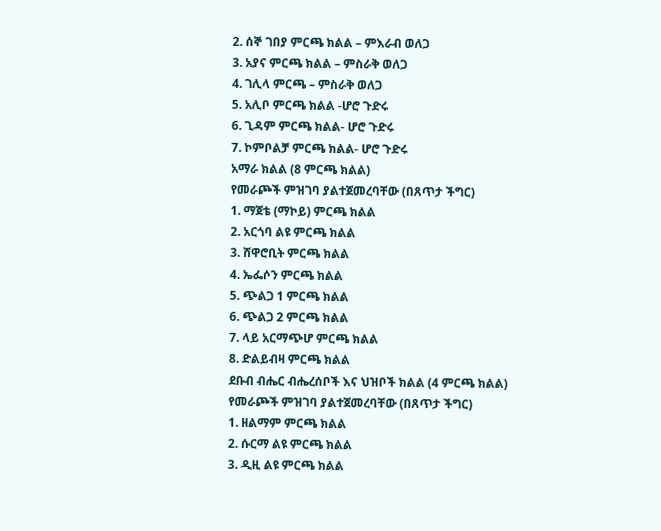2. ሰኞ ገበያ ምርጫ ክልል – ምእራብ ወለጋ
3. አያና ምርጫ ክልል – ምስራቅ ወለጋ
4. ገሊላ ምርጫ – ምስራቅ ወለጋ
5. አሊቦ ምርጫ ክልል -ሆሮ ጉድሩ
6. ጊዳም ምርጫ ክልል- ሆሮ ጉድሩ
7. ኮምቦልቻ ምርጫ ክልል- ሆሮ ጉድሩ
አማራ ክልል (8 ምርጫ ክልል)
የመራጮች ምዝገባ ያልተጀመረባቸው (በጸጥታ ችግር)
1. ማጀቴ (ማኮይ) ምርጫ ክልል
2. አርጎባ ልዩ ምርጫ ክልል
3. ሸዋሮቢት ምርጫ ክልል
4. ኤፌሶን ምርጫ ክልል
5. ጭልጋ 1 ምርጫ ክልል
6. ጭልጋ 2 ምርጫ ክልል
7. ላይ አርማጭሆ ምርጫ ክልል
8. ድልይብዛ ምርጫ ክልል
ደቡብ ብሔር ብሔረሰቦች እና ህዝቦች ክልል (4 ምርጫ ክልል)
የመራጮች ምዝገባ ያልተጀመረባቸው (በጸጥታ ችግር)
1. ዘልማም ምርጫ ክልል
2. ሱርማ ልዩ ምርጫ ክልል
3. ዲዚ ልዩ ምርጫ ክልል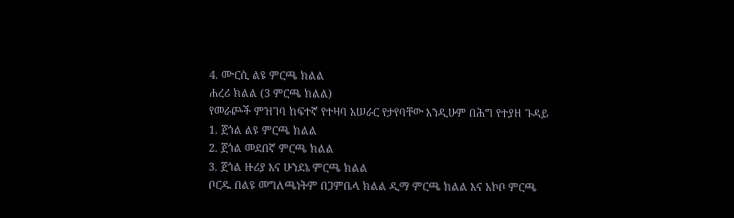4. ሙርሲ ልዩ ምርጫ ክልል
ሐረሪ ክልል (3 ምርጫ ክልል)
የመራጮች ምዝገባ ከፍተኛ የተዛባ አሠራር የታየባቸው እንዲሁም በሕግ የተያዘ ጉዳይ
1. ጀጎል ልዩ ምርጫ ክልል
2. ጀጎል መደበኛ ምርጫ ክልል
3. ጀጎል ዙሪያ እና ሁንደኔ ምርጫ ክልል
ቦርዱ በልዩ መግለጫነትም በጋምቤላ ክልል ዲማ ምርጫ ክልል እና አኮቦ ምርጫ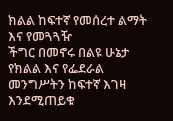ክልል ከፍተኛ የመሰረተ ልማት እና የመጓጓዥ
ችግር በመኖሩ በልዩ ሁኔታ የክልል እና የፌደራል መንግሥትን ከፍተኛ እገዛ እንደሚጠይቁ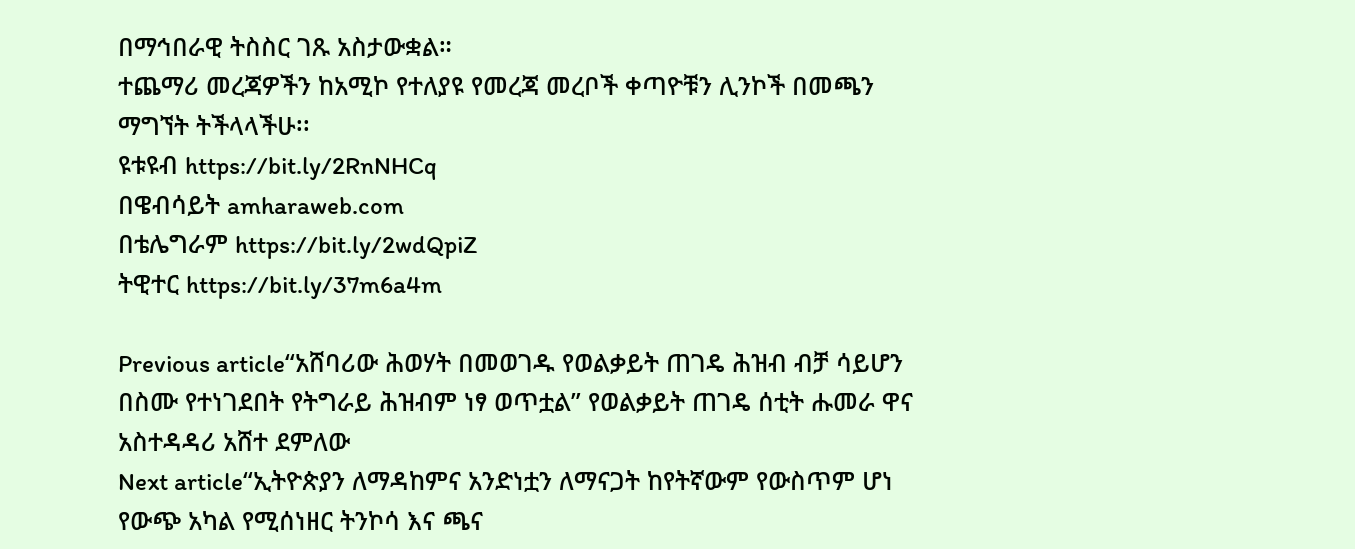በማኅበራዊ ትስስር ገጹ አስታውቋል።
ተጨማሪ መረጃዎችን ከአሚኮ የተለያዩ የመረጃ መረቦች ቀጣዮቹን ሊንኮች በመጫን ማግኘት ትችላላችሁ፡፡
ዩቱዩብ https://bit.ly/2RnNHCq
በዌብሳይት amharaweb.com
በቴሌግራም https://bit.ly/2wdQpiZ
ትዊተር https://bit.ly/37m6a4m

Previous article“አሸባሪው ሕወሃት በመወገዱ የወልቃይት ጠገዴ ሕዝብ ብቻ ሳይሆን በስሙ የተነገደበት የትግራይ ሕዝብም ነፃ ወጥቷል” የወልቃይት ጠገዴ ሰቲት ሑመራ ዋና አስተዳዳሪ አሸተ ደምለው
Next article“ኢትዮጵያን ለማዳከምና አንድነቷን ለማናጋት ከየትኛውም የውስጥም ሆነ የውጭ አካል የሚሰነዘር ትንኮሳ እና ጫና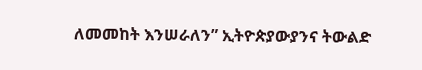ለመመከት እንሠራለን” ኢትዮጵያውያንና ትውልድ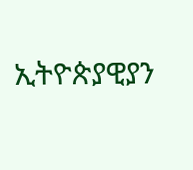ኢትዮጵያዊያን